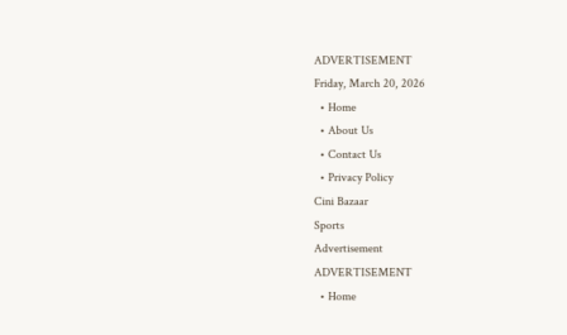ADVERTISEMENT
Friday, March 20, 2026
  • Home
  • About Us
  • Contact Us
  • Privacy Policy
Cini Bazaar
Sports
Advertisement
ADVERTISEMENT
  • Home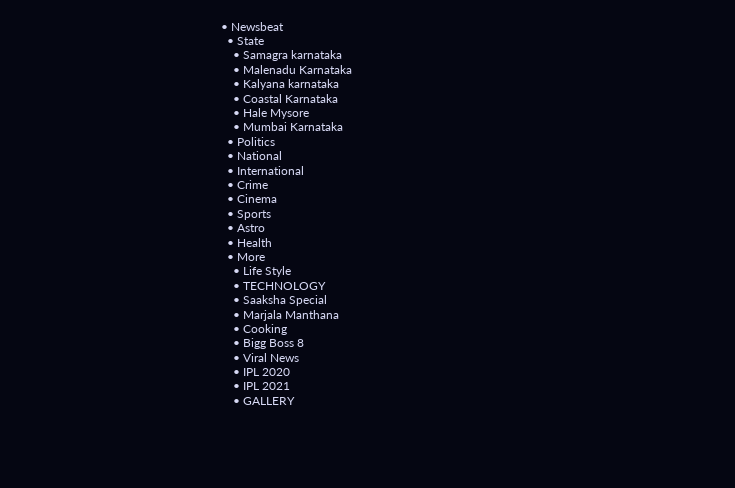• Newsbeat
  • State
    • Samagra karnataka
    • Malenadu Karnataka
    • Kalyana karnataka
    • Coastal Karnataka
    • Hale Mysore
    • Mumbai Karnataka
  • Politics
  • National
  • International
  • Crime
  • Cinema
  • Sports
  • Astro
  • Health
  • More
    • Life Style
    • TECHNOLOGY
    • Saaksha Special
    • Marjala Manthana
    • Cooking
    • Bigg Boss 8
    • Viral News
    • IPL 2020
    • IPL 2021
    • GALLERY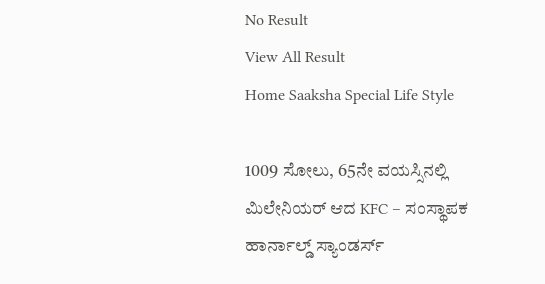No Result
View All Result
Home Saaksha Special Life Style

1009 ಸೋಲು, 65ನೇ ವಯಸ್ಸಿನಲ್ಲಿ ಮಿಲೇನಿಯರ್ ಆದ KFC – ಸಂಸ್ಥಾಪಕ ಹಾರ್ನಾಲ್ಡ್ ಸ್ಯಾಂಡರ್ಸ್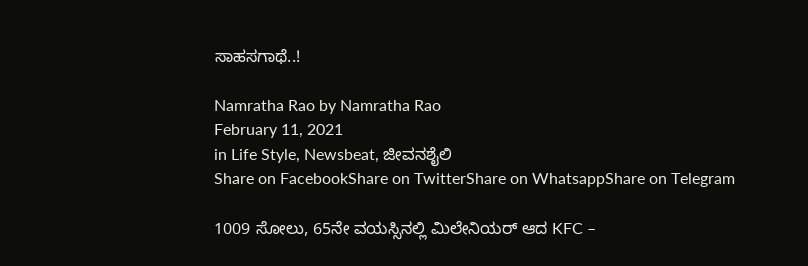ಸಾಹಸಗಾಥೆ..!

Namratha Rao by Namratha Rao
February 11, 2021
in Life Style, Newsbeat, ಜೀವನಶೈಲಿ
Share on FacebookShare on TwitterShare on WhatsappShare on Telegram

1009 ಸೋಲು, 65ನೇ ವಯಸ್ಸಿನಲ್ಲಿ ಮಿಲೇನಿಯರ್ ಆದ KFC –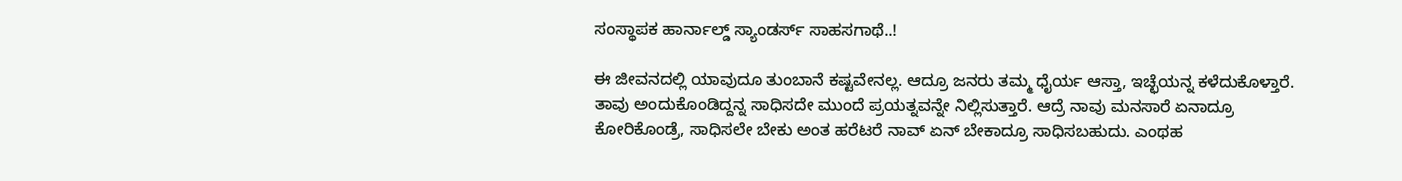ಸಂಸ್ಥಾಪಕ ಹಾರ್ನಾಲ್ಡ್ ಸ್ಯಾಂಡರ್ಸ್ ಸಾಹಸಗಾಥೆ..!

ಈ ಜೀವನದಲ್ಲಿ ಯಾವುದೂ ತುಂಬಾನೆ ಕಷ್ಟವೇನಲ್ಲ. ಆದ್ರೂ ಜನರು ತಮ್ಮ ಧೈರ್ಯ ಆಸ್ತಾ, ಇಚ್ಛೆಯನ್ನ ಕಳೆದುಕೊಳ್ತಾರೆ. ತಾವು ಅಂದುಕೊಂಡಿದ್ದನ್ನ ಸಾಧಿಸದೇ ಮುಂದೆ ಪ್ರಯತ್ನವನ್ನೇ ನಿಲ್ಲಿಸುತ್ತಾರೆ. ಆದ್ರೆ ನಾವು ಮನಸಾರೆ ಏನಾದ್ರೂ ಕೋರಿಕೊಂಡ್ರೆ, ಸಾಧಿಸಲೇ ಬೇಕು ಅಂತ ಹರೆಟರೆ ನಾವ್ ಏನ್ ಬೇಕಾದ್ರೂ ಸಾಧಿಸಬಹುದು. ಎಂಥಹ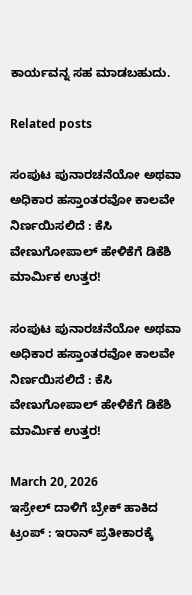ಕಾರ್ಯವನ್ನ ಸಹ ಮಾಡಬಹುದು.

Related posts

ಸಂಪುಟ ಪುನಾರಚನೆಯೋ ಅಥವಾ ಅಧಿಕಾರ ಹಸ್ತಾಂತರವೋ ಕಾಲವೇ ನಿರ್ಣಯಿಸಲಿದೆ : ಕೆಸಿ ವೇಣುಗೋಪಾಲ್ ಹೇಳಿಕೆಗೆ ಡಿಕೆಶಿ ಮಾರ್ಮಿಕ ಉತ್ತರ!

ಸಂಪುಟ ಪುನಾರಚನೆಯೋ ಅಥವಾ ಅಧಿಕಾರ ಹಸ್ತಾಂತರವೋ ಕಾಲವೇ ನಿರ್ಣಯಿಸಲಿದೆ : ಕೆಸಿ ವೇಣುಗೋಪಾಲ್ ಹೇಳಿಕೆಗೆ ಡಿಕೆಶಿ ಮಾರ್ಮಿಕ ಉತ್ತರ!

March 20, 2026
ಇಸ್ರೇಲ್ ದಾಳಿಗೆ ಬ್ರೇಕ್ ಹಾಕಿದ ಟ್ರಂಪ್ : ಇರಾನ್ ಪ್ರತೀಕಾರಕ್ಕೆ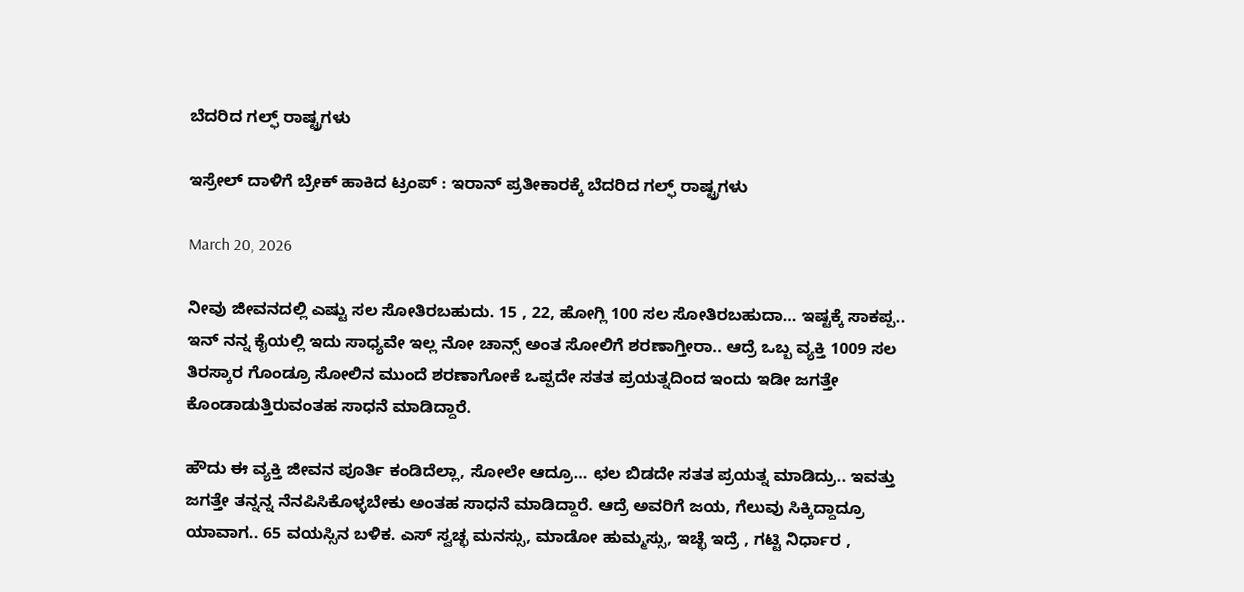ಬೆದರಿದ ಗಲ್ಫ್ ರಾಷ್ಟ್ರಗಳು

ಇಸ್ರೇಲ್ ದಾಳಿಗೆ ಬ್ರೇಕ್ ಹಾಕಿದ ಟ್ರಂಪ್ : ಇರಾನ್ ಪ್ರತೀಕಾರಕ್ಕೆ ಬೆದರಿದ ಗಲ್ಫ್ ರಾಷ್ಟ್ರಗಳು

March 20, 2026

ನೀವು ಜೀವನದಲ್ಲಿ ಎಷ್ಟು ಸಲ ಸೋತಿರಬಹುದು. 15 , 22, ಹೋಗ್ಲಿ 100 ಸಲ ಸೋತಿರಬಹುದಾ… ಇಷ್ಟಕ್ಕೆ ಸಾಕಪ್ಪ.. ಇನ್ ನನ್ನ ಕೈಯಲ್ಲಿ ಇದು ಸಾಧ್ಯವೇ ಇಲ್ಲ ನೋ ಚಾನ್ಸ್ ಅಂತ ಸೋಲಿಗೆ ಶರಣಾಗ್ತೀರಾ.. ಆದ್ರೆ ಒಬ್ಬ ವ್ಯಕ್ತಿ 1009 ಸಲ ತಿರಸ್ಕಾರ ಗೊಂಡ್ರೂ ಸೋಲಿನ ಮುಂದೆ ಶರಣಾಗೋಕೆ ಒಪ್ಪದೇ ಸತತ ಪ್ರಯತ್ನದಿಂದ ಇಂದು ಇಡೀ ಜಗತ್ತೇ ಕೊಂಡಾಡುತ್ತಿರುವಂತಹ ಸಾಧನೆ ಮಾಡಿದ್ದಾರೆ.

ಹೌದು ಈ ವ್ಯಕ್ತಿ ಜೀವನ ಪೂರ್ತಿ ಕಂಡಿದೆಲ್ಲಾ, ಸೋಲೇ ಆದ್ರೂ… ಛಲ ಬಿಡದೇ ಸತತ ಪ್ರಯತ್ನ ಮಾಡಿದ್ರು.. ಇವತ್ತು ಜಗತ್ತೇ ತನ್ನನ್ನ ನೆನಪಿಸಿಕೊಳ್ಳಬೇಕು ಅಂತಹ ಸಾಧನೆ ಮಾಡಿದ್ದಾರೆ. ಆದ್ರೆ ಅವರಿಗೆ ಜಯ, ಗೆಲುವು ಸಿಕ್ಕಿದ್ದಾದ್ರೂ ಯಾವಾಗ.. 65 ವಯಸ್ಸಿನ ಬಳಿಕ. ಎಸ್ ಸ್ವಚ್ಛ ಮನಸ್ಸು, ಮಾಡೋ ಹುಮ್ಮಸ್ಸು, ಇಚ್ಛೆ ಇದ್ರೆ , ಗಟ್ಟಿ ನಿರ್ಧಾರ ,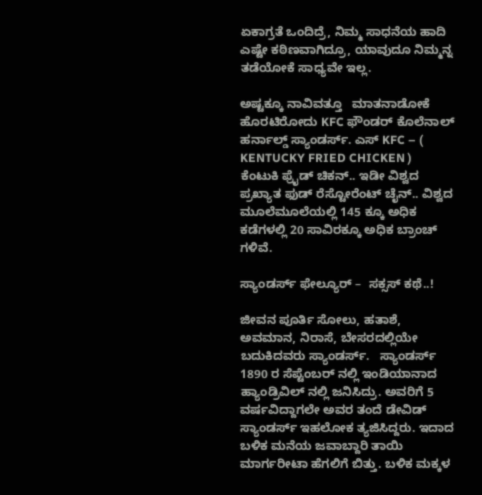ಏಕಾಗ್ರತೆ ಒಂದಿದ್ರೆ, ನಿಮ್ಮ ಸಾಧನೆಯ ಹಾದಿ ಎಷ್ಟೇ ಕಠಿಣವಾಗಿದ್ರೂ, ಯಾವುದೂ ನಿಮ್ಮನ್ನ ತಡೆಯೋಕೆ ಸಾಧ್ಯವೇ ಇಲ್ಲ.

ಅಷ್ಟಕ್ಕೂ ನಾವಿವತ್ತೂ   ಮಾತನಾಡೋಕೆ ಹೊರಟಿರೋದು KFC ಫೌಂಡರ್ ಕೊಲೆನಾಲ್ ಹರ್ನಾಲ್ಡ್ ಸ್ಯಾಂಡರ್ಸ್. ಎಸ್ KFC – ( KENTUCKY FRIED CHICKEN ) ಕೆಂಟುಕಿ ಫ್ರೈಡ್ ಚಿಕನ್.. ಇಡೀ ವಿಶ್ವದ ಪ್ರಖ್ಯಾತ ಫುಡ್ ರೆಸ್ಟೋರೆಂಟ್ ಚೈನ್.. ವಿಶ್ವದ ಮೂಲೆಮೂಲೆಯಲ್ಲಿ 145 ಕ್ಕೂ ಅಧಿಕ ಕಡೆಗಳಲ್ಲಿ 20 ಸಾವಿರಕ್ಕೂ ಅಧಿಕ ಬ್ರಾಂಚ್ ಗಳಿವೆ.

ಸ್ಯಾಂಡರ್ಸ್ ಫೇಲ್ಯೂರ್ –  ಸಕ್ಸಸ್ ಕಥೆ..!

ಜೀವನ ಪೂರ್ತಿ ಸೋಲು, ಹತಾಶೆ, ಅವಮಾನ, ನಿರಾಸೆ, ಬೇಸರದಲ್ಲಿಯೇ ಬದುಕಿದವರು ಸ್ಯಾಂಡರ್ಸ್.   ಸ್ಯಾಂಡರ್ಸ್ 1890 ರ ಸೆಪ್ಟೆಂಬರ್ ನಲ್ಲಿ ಇಂಡಿಯಾನಾದ ಹ್ಯಾಂಡ್ರಿವಿಲ್ ನಲ್ಲಿ ಜನಿಸಿದ್ರು. ಅವರಿಗೆ 5 ವರ್ಷವಿದ್ದಾಗಲೇ ಅವರ ತಂದೆ ಡೇವಿಡ್ ಸ್ಯಾಂಡರ್ಸ್ ಇಹಲೋಕ ತ್ಯಜಿಸಿದ್ದರು. ಇದಾದ ಬಳಿಕ ಮನೆಯ ಜವಾಬ್ದಾರಿ ತಾಯಿ ಮಾರ್ಗರೀಟಾ ಹೆಗಲಿಗೆ ಬಿತ್ತು. ಬಳಿಕ ಮಕ್ಕಳ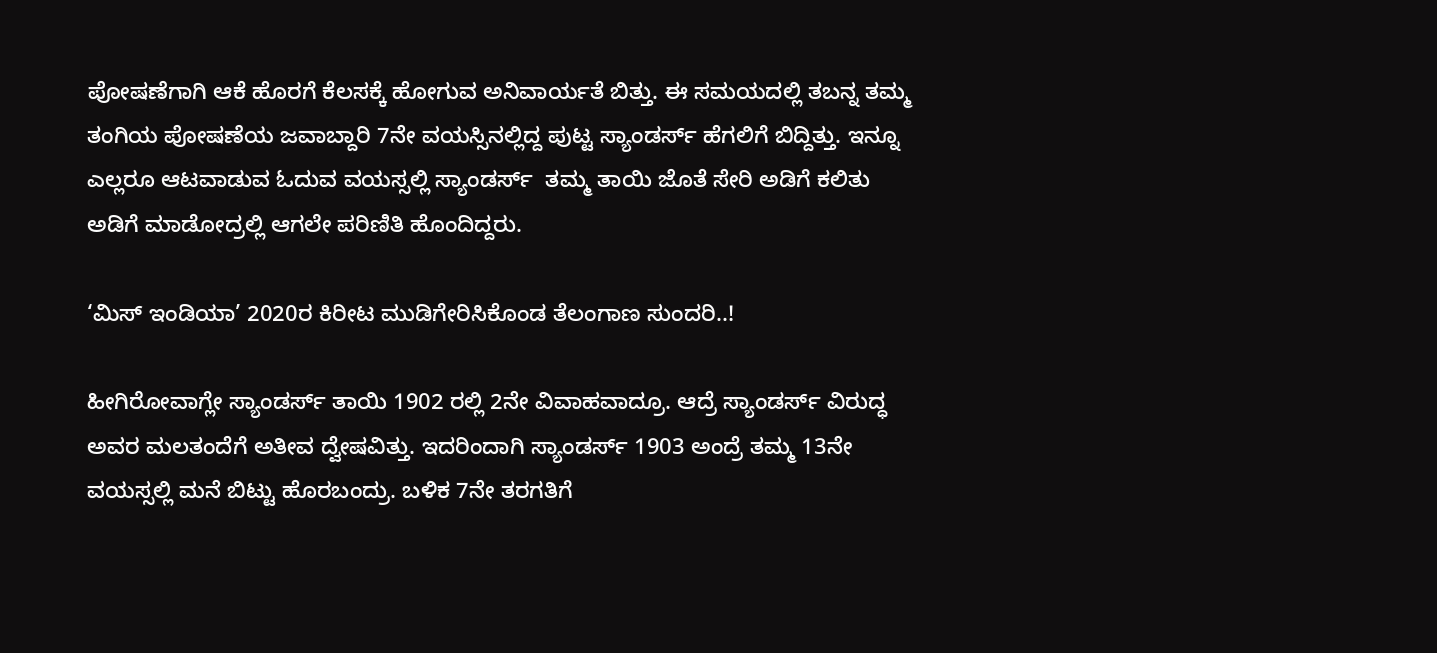ಪೋಷಣೆಗಾಗಿ ಆಕೆ ಹೊರಗೆ ಕೆಲಸಕ್ಕೆ ಹೋಗುವ ಅನಿವಾರ್ಯತೆ ಬಿತ್ತು. ಈ ಸಮಯದಲ್ಲಿ ತಬನ್ನ ತಮ್ಮ ತಂಗಿಯ ಪೋಷಣೆಯ ಜವಾಬ್ದಾರಿ 7ನೇ ವಯಸ್ಸಿನಲ್ಲಿದ್ದ ಪುಟ್ಟ ಸ್ಯಾಂಡರ್ಸ್ ಹೆಗಲಿಗೆ ಬಿದ್ದಿತ್ತು. ಇನ್ನೂ ಎಲ್ಲರೂ ಆಟವಾಡುವ ಓದುವ ವಯಸ್ಸಲ್ಲಿ ಸ್ಯಾಂಡರ್ಸ್  ತಮ್ಮ ತಾಯಿ ಜೊತೆ ಸೇರಿ ಅಡಿಗೆ ಕಲಿತು ಅಡಿಗೆ ಮಾಡೋದ್ರಲ್ಲಿ ಆಗಲೇ ಪರಿಣಿತಿ ಹೊಂದಿದ್ದರು.

‘ಮಿಸ್ ಇಂಡಿಯಾ’ 2020ರ ಕಿರೀಟ ಮುಡಿಗೇರಿಸಿಕೊಂಡ ತೆಲಂಗಾಣ ಸುಂದರಿ..!

ಹೀಗಿರೋವಾಗ್ಲೇ ಸ್ಯಾಂಡರ್ಸ್ ತಾಯಿ 1902 ರಲ್ಲಿ 2ನೇ ವಿವಾಹವಾದ್ರೂ. ಆದ್ರೆ ಸ್ಯಾಂಡರ್ಸ್ ವಿರುದ್ಧ ಅವರ ಮಲತಂದೆಗೆ ಅತೀವ ದ್ವೇಷವಿತ್ತು. ಇದರಿಂದಾಗಿ ಸ್ಯಾಂಡರ್ಸ್ 1903 ಅಂದ್ರೆ ತಮ್ಮ 13ನೇ ವಯಸ್ಸಲ್ಲಿ ಮನೆ ಬಿಟ್ಟು ಹೊರಬಂದ್ರು. ಬಳಿಕ 7ನೇ ತರಗತಿಗೆ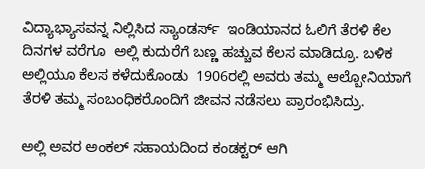ವಿದ್ಯಾಭ್ಯಾಸವನ್ನ ನಿಲ್ಲಿಸಿದ ಸ್ಯಾಂಡರ್ಸ್  ಇಂಡಿಯಾನದ ಓಲಿಗೆ ತೆರಳಿ ಕೆಲ ದಿನಗಳ ವರೆಗೂ  ಅಲ್ಲಿ ಕುದುರೆಗೆ ಬಣ್ಣ ಹಚ್ಚುವ ಕೆಲಸ ಮಾಡಿದ್ರೂ. ಬಳಿಕ ಅಲ್ಲಿಯೂ ಕೆಲಸ ಕಳೆದುಕೊಂಡು  1906ರಲ್ಲಿ ಅವರು ತಮ್ಮ ಆಲ್ಬೋನಿಯಾಗೆ ತೆರಳಿ ತಮ್ಮ ಸಂಬಂಧಿಕರೊಂದಿಗೆ ಜೀವನ ನಡೆಸಲು ಪ್ರಾರಂಭಿಸಿದ್ರು.

ಅಲ್ಲಿ ಅವರ ಅಂಕಲ್ ಸಹಾಯದಿಂದ ಕಂಡಕ್ಟರ್ ಆಗಿ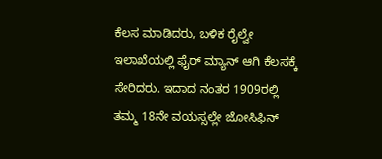ಕೆಲಸ ಮಾಡಿದರು, ಬಳಿಕ ರೈಲ್ವೇ ಇಲಾಖೆಯಲ್ಲಿ ಫೈರ್ ಮ್ಯಾನ್ ಆಗಿ ಕೆಲಸಕ್ಕೆ ಸೇರಿದರು. ಇದಾದ ನಂತರ 1909ರಲ್ಲಿ ತಮ್ಮ 18ನೇ ವಯಸ್ಸಲ್ಲೇ ಜೋಸಿಫಿನ್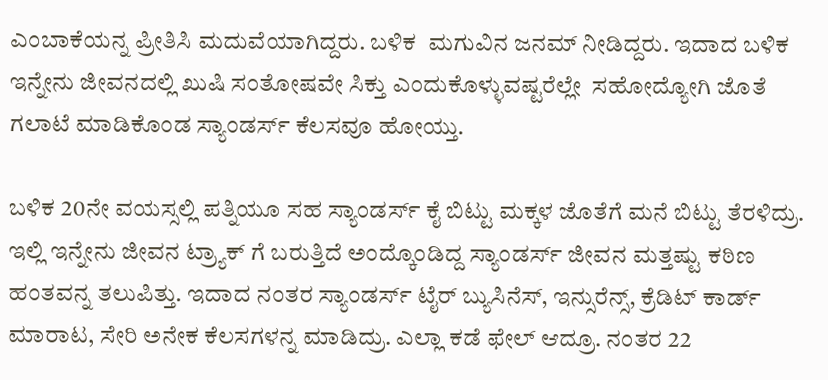ಎಂಬಾಕೆಯನ್ನ ಪ್ರೀತಿಸಿ ಮದುವೆಯಾಗಿದ್ದರು. ಬಳಿಕ  ಮಗುವಿನ ಜನಮ್ ನೀಡಿದ್ದರು. ಇದಾದ ಬಳಿಕ ಇನ್ನೇನು ಜೀವನದಲ್ಲಿ ಖುಷಿ ಸಂತೋಷವೇ ಸಿಕ್ತು ಎಂದುಕೊಳ್ಳುವಷ್ಟರೆಲ್ಲೇ  ಸಹೋದ್ಯೋಗಿ ಜೊತೆ  ಗಲಾಟೆ ಮಾಡಿಕೊಂಡ ಸ್ಯಾಂಡರ್ಸ್ ಕೆಲಸವೂ ಹೋಯ್ತು.

ಬಳಿಕ 20ನೇ ವಯಸ್ಸಲ್ಲಿ ಪತ್ನಿಯೂ ಸಹ ಸ್ಯಾಂಡರ್ಸ್ ಕೈ ಬಿಟ್ಟು ಮಕ್ಕಳ ಜೊತೆಗೆ ಮನೆ ಬಿಟ್ಟು ತೆರಳಿದ್ರು. ಇಲ್ಲಿ ಇನ್ನೇನು ಜೀವನ ಟ್ರ್ಯಾಕ್ ಗೆ ಬರುತ್ತಿದೆ ಅಂದ್ಕೊಂಡಿದ್ದ ಸ್ಯಾಂಡರ್ಸ್ ಜೀವನ ಮತ್ತಷ್ಟು ಕಠಿಣ ಹಂತವನ್ನ ತಲುಪಿತ್ತು. ಇದಾದ ನಂತರ ಸ್ಯಾಂಡರ್ಸ್ ಟೈರ್ ಬ್ಯುಸಿನೆಸ್, ಇನ್ಸುರೆನ್ಸ್, ಕ್ರೆಡಿಟ್ ಕಾರ್ಡ್ ಮಾರಾಟ, ಸೇರಿ ಅನೇಕ ಕೆಲಸಗಳನ್ನ ಮಾಡಿದ್ರು. ಎಲ್ಲಾ ಕಡೆ ಫೇಲ್ ಆದ್ರೂ. ನಂತರ 22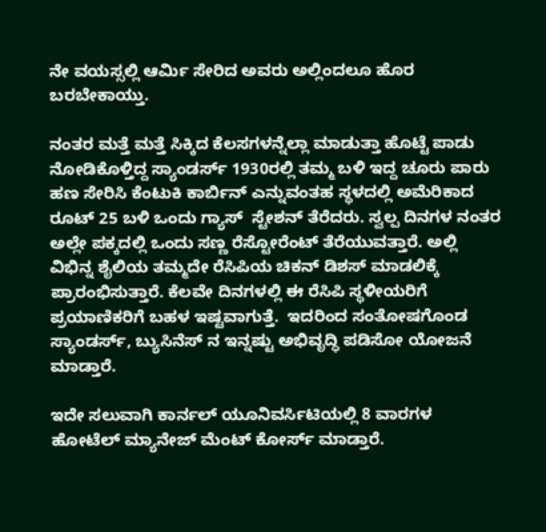ನೇ ವಯಸ್ಸಲ್ಲಿ ಆರ್ಮಿ ಸೇರಿದ ಅವರು ಅಲ್ಲಿಂದಲೂ ಹೊರ ಬರಬೇಕಾಯ್ತು.

ನಂತರ ಮತ್ತೆ ಮತ್ತೆ ಸಿಕ್ಕಿದ ಕೆಲಸಗಳನ್ನೆಲ್ಲಾ ಮಾಡುತ್ತಾ ಹೊಟ್ಟೆ ಪಾಡು ನೋಡಿಕೊಳ್ತಿದ್ದ ಸ್ಯಾಂಡರ್ಸ್ 1930ರಲ್ಲಿ ತಮ್ಮ ಬಳಿ ಇದ್ದ ಚೂರು ಪಾರು ಹಣ ಸೇರಿಸಿ ಕೆಂಟುಕಿ ಕಾರ್ಬಿನ್ ಎನ್ನುವಂತಹ ಸ್ಥಳದಲ್ಲಿ ಅಮೆರಿಕಾದ ರೂಟ್ 25 ಬಳಿ ಒಂದು ಗ್ಯಾಸ್  ಸ್ಟೇಶನ್ ತೆರೆದರು. ಸ್ವಲ್ಪ ದಿನಗಳ ನಂತರ ಅಲ್ಲೇ ಪಕ್ಕದಲ್ಲಿ ಒಂದು ಸಣ್ಣ ರೆಸ್ಟೋರೆಂಟ್ ತೆರೆಯುವತ್ತಾರೆ. ಅಲ್ಲಿ ವಿಭಿನ್ನ ಶೈಲಿಯ ತಮ್ಮದೇ ರೆಸಿಪಿಯ ಚಿಕನ್ ಡಿಶಸ್ ಮಾಡಲಿಕ್ಕೆ ಪ್ರಾರಂಭಿಸುತ್ತಾರೆ. ಕೆಲವೇ ದಿನಗಳಲ್ಲಿ ಈ ರೆಸಿಪಿ ಸ್ಥಳೀಯರಿಗೆ ಪ್ರಯಾಣಿಕರಿಗೆ ಬಹಳ ಇಷ್ಟವಾಗುತ್ತೆ.  ಇದರಿಂದ ಸಂತೋಷಗೊಂಡ ಸ್ಯಾಂಡರ್ಸ್, ಬ್ಯುಸಿನೆಸ್ ನ ಇನ್ನಷ್ಟು ಅಭಿವೃದ್ಧಿ ಪಡಿಸೋ ಯೋಜನೆ ಮಾಡ್ತಾರೆ.

ಇದೇ ಸಲುವಾಗಿ ಕಾರ್ನಲ್ ಯೂನಿವರ್ಸಿಟಿಯಲ್ಲಿ 8 ವಾರಗಳ ಹೋಟೆಲ್ ಮ್ಯಾನೇಜ್ ಮೆಂಟ್ ಕೋರ್ಸ್ ಮಾಡ್ತಾರೆ.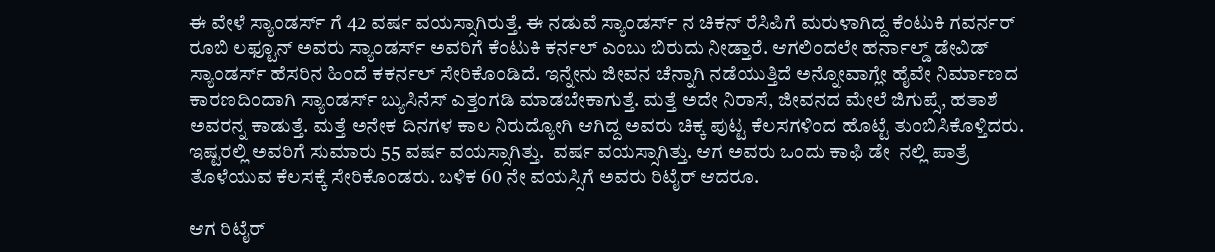ಈ ವೇಳೆ ಸ್ಯಾಂಡರ್ಸ್ ಗೆ 42 ವರ್ಷ ವಯಸ್ಸಾಗಿರುತ್ತೆ. ಈ ನಡುವೆ ಸ್ಯಾಂಡರ್ಸ್ ನ ಚಿಕನ್ ರೆಸಿಪಿಗೆ ಮರುಳಾಗಿದ್ದ ಕೆಂಟುಕಿ ಗವರ್ನರ್ ರೂಬಿ ಲಫ್ಟೂನ್ ಅವರು ಸ್ಯಾಂಡರ್ಸ್ ಅವರಿಗೆ ಕೆಂಟುಕಿ ಕರ್ನಲ್ ಎಂಬು ಬಿರುದು ನೀಡ್ತಾರೆ. ಆಗಲಿಂದಲೇ ಹರ್ನಾಲ್ಡ್ ಡೇವಿಡ್ ಸ್ಯಾಂಡರ್ಸ್ ಹೆಸರಿನ ಹಿಂದೆ ಕಕರ್ನಲ್ ಸೇರಿಕೊಂಡಿದೆ. ಇನ್ನೇನು ಜೀವನ ಚೆನ್ನಾಗಿ ನಡೆಯುತ್ತಿದೆ ಅನ್ನೋವಾಗ್ಲೇ ಹೈವೇ ನಿರ್ಮಾಣದ ಕಾರಣದಿಂದಾಗಿ ಸ್ಯಾಂಡರ್ಸ್ ಬ್ಯುಸಿನೆಸ್ ಎತ್ತಂಗಡಿ ಮಾಡಬೇಕಾಗುತ್ತೆ. ಮತ್ತೆ ಅದೇ ನಿರಾಸೆ, ಜೀವನದ ಮೇಲೆ ಜಿಗುಪ್ಸೆ, ಹತಾಶೆ ಅವರನ್ನ ಕಾಡುತ್ತೆ. ಮತ್ತೆ ಅನೇಕ ದಿನಗಳ ಕಾಲ ನಿರುದ್ಯೋಗಿ ಆಗಿದ್ದ ಅವರು ಚಿಕ್ಕ ಪುಟ್ಟ ಕೆಲಸಗಳಿಂದ ಹೊಟ್ಟೆ ತುಂಬಿಸಿಕೊಳ್ತಿದರು. ಇಷ್ಟರಲ್ಲಿ ಅವರಿಗೆ ಸುಮಾರು 55 ವರ್ಷ ವಯಸ್ಸಾಗಿತ್ತು.  ವರ್ಷ ವಯಸ್ಸಾಗಿತ್ತು. ಆಗ ಅವರು ಒಂದು ಕಾಫಿ ಡೇ  ನಲ್ಲಿ ಪಾತ್ರೆ ತೊಳೆಯುವ ಕೆಲಸಕ್ಕೆ ಸೇರಿಕೊಂಡರು. ಬಳಿಕ 60 ನೇ ವಯಸ್ಸಿಗೆ ಅವರು ರಿಟೈರ್ ಆದರೂ.

ಆಗ ರಿಟೈರ್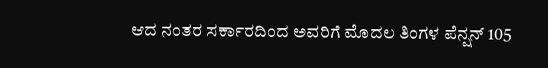ಆದ ನಂತರ ಸರ್ಕಾರದಿಂದ ಅವರಿಗೆ ಮೊದಲ ತಿಂಗಳ ಪೆನ್ಷನ್ 105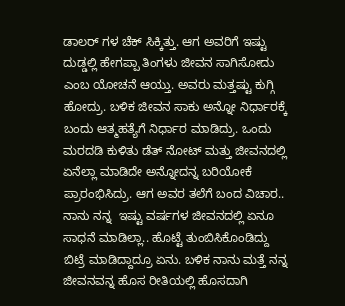ಡಾಲರ್ ಗಳ ಚೆಕ್ ಸಿಕ್ಕಿತ್ತು. ಆಗ ಅವರಿಗೆ ಇಷ್ಟು ದುಡ್ಡಲ್ಲಿ ಹೇಗಪ್ಪಾ ತಿಂಗಳು ಜೀವನ ಸಾಗಿಸೋದು ಎಂಬ ಯೋಚನೆ ಆಯ್ತು. ಅವರು ಮತ್ತಷ್ಟು ಕುಗ್ಗಿ ಹೋದ್ರು. ಬಳಿಕ ಜೀವನ ಸಾಕು ಅನ್ನೋ ನಿರ್ಧಾರಕ್ಕೆ ಬಂದು ಆತ್ಮಹತ್ಯೆಗೆ ನಿರ್ಧಾರ ಮಾಡಿದ್ರು. ಒಂದು ಮರದಡಿ ಕುಳಿತು ಡೆತ್ ನೋಟ್ ಮತ್ತು ಜೀವನದಲ್ಲಿ ಏನೆಲ್ಲಾ ಮಾಡಿದೇ ಅನ್ನೋದನ್ನ ಬರಿಯೋಕೆ ಪ್ರಾರಂಭಿಸಿದ್ರು. ಆಗ ಅವರ ತಲೆಗೆ ಬಂದ ವಿಚಾರ.. ನಾನು ನನ್ನ  ಇಷ್ಟು ವರ್ಷಗಳ ಜೀವನದಲ್ಲಿ ಏನೂ ಸಾಧನೆ ಮಾಡಿಲ್ಲಾ.. ಹೊಟ್ಟೆ ತುಂಬಿಸಿಕೊಂಡಿದ್ದು ಬಿಟ್ರೆ ಮಾಡಿದ್ದಾದ್ರೂ ಏನು. ಬಳಿಕ ನಾನು ಮತ್ತೆ ನನ್ನ ಜೀವನವನ್ನ ಹೊಸ ರೀತಿಯಲ್ಲಿ ಹೊಸದಾಗಿ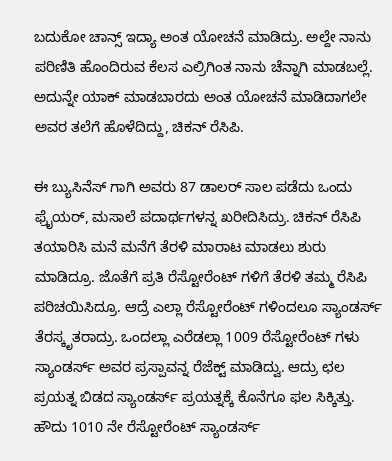ಬದುಕೋ ಚಾನ್ಸ್ ಇದ್ಯಾ ಅಂತ ಯೋಚನೆ ಮಾಡಿದ್ರು. ಅಲ್ದೇ ನಾನು ಪರಿಣಿತಿ ಹೊಂದಿರುವ ಕೆಲಸ ಎಲ್ರಿಗಿಂತ ನಾನು ಚೆನ್ನಾಗಿ ಮಾಡಬಲ್ಲೆ.  ಅದುನ್ನೇ ಯಾಕ್ ಮಾಡಬಾರದು ಅಂತ ಯೋಚನೆ ಮಾಡಿದಾಗಲೇ ಅವರ ತಲೆಗೆ ಹೊಳೆದಿದ್ದು, ಚಿಕನ್ ರೆಸಿಪಿ.

ಈ ಬ್ಯುಸಿನೆಸ್ ಗಾಗಿ ಅವರು 87 ಡಾಲರ್ ಸಾಲ ಪಡೆದು ಒಂದು ಫ್ರೈಯರ್, ಮಸಾಲೆ ಪದಾರ್ಥಗಳನ್ನ ಖರೀದಿಸಿದ್ರು. ಚಿಕನ್ ರೆಸಿಪಿ ತಯಾರಿಸಿ ಮನೆ ಮನೆಗೆ ತೆರಳಿ ಮಾರಾಟ ಮಾಡಲು ಶುರು ಮಾಡಿದ್ರೂ. ಜೊತೆಗೆ ಪ್ರತಿ ರೆಸ್ಟೋರೆಂಟ್ ಗಳಿಗೆ ತೆರಳಿ ತಮ್ಮ ರೆಸಿಪಿ ಪರಿಚಯಿಸಿದ್ರೂ. ಆದ್ರೆ ಎಲ್ಲಾ ರೆಸ್ಟೋರೆಂಟ್ ಗಳಿಂದಲೂ ಸ್ಯಾಂಡರ್ಸ್ ತೆರಸ್ಕೃತರಾದ್ರು. ಒಂದಲ್ಲಾ ಎರೆಡಲ್ಲಾ 1009 ರೆಸ್ಟೋರೆಂಟ್ ಗಳು ಸ್ಯಾಂಡರ್ಸ್ ಅವರ ಪ್ರಸ್ಪಾವನ್ನ ರೆಜೆಕ್ಟ್ ಮಾಡಿದ್ವು. ಆದ್ರು ಛಲ ಪ್ರಯತ್ನ ಬಿಡದ ಸ್ಯಾಂಡರ್ಸ್ ಪ್ರಯತ್ನಕ್ಕೆ ಕೊನೆಗೂ ಫಲ ಸಿಕ್ಕಿತ್ತು. ಹೌದು 1010 ನೇ ರೆಸ್ಟೋರೆಂಟ್ ಸ್ಯಾಂಡರ್ಸ್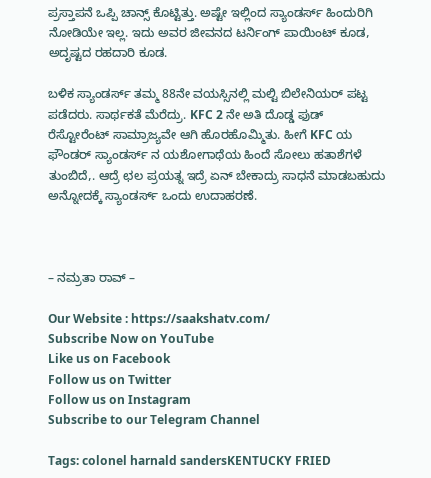ಪ್ರಸ್ತಾಪನೆ ಒಪ್ಪಿ ಚಾನ್ಸ್ ಕೊಟ್ಟಿತ್ತು. ಅಷ್ಟೇ ಇಲ್ಲಿಂದ ಸ್ಯಾಂಡರ್ಸ್ ಹಿಂದುರಿಗಿ ನೋಡಿಯೇ ಇಲ್ಲ. ಇದು ಅವರ ಜೀವನದ ಟರ್ನಿಂಗ್ ಪಾಯಿಂಟ್ ಕೂಡ, ಅದೃಷ್ಟದ ರಹದಾರಿ ಕೂಡ.

ಬಳಿಕ ಸ್ಯಾಂಡರ್ಸ್ ತಮ್ಮ 88ನೇ ವಯಸ್ಸಿನಲ್ಲಿ ಮಲ್ಟಿ ಬಿಲೇನಿಯರ್ ಪಟ್ಟ ಪಡೆದರು. ಸಾರ್ಥಕತೆ ಮೆರೆದ್ರು. KFC 2 ನೇ ಅತಿ ದೊಡ್ಡ ಫುಡ್ ರೆಸ್ಟೋರೆಂಟ್ ಸಾಮ್ರಾಜ್ಯವೇ ಆಗಿ ಹೊರಹೊಮ್ಮಿತು. ಹೀಗೆ KFC ಯ ಫೌಂಡರ್ ಸ್ಯಾಂಡರ್ಸ್ ನ ಯಶೋಗಾಥೆಯ ಹಿಂದೆ ಸೋಲು ಹತಾಶೆಗಳೆ ತುಂಬಿದೆ,. ಆದ್ರೆ ಛಲ ಪ್ರಯತ್ನ ಇದ್ರೆ ಏನ್ ಬೇಕಾದ್ರು ಸಾಧನೆ ಮಾಡಬಹುದು ಅನ್ನೋದಕ್ಕೆ ಸ್ಯಾಂಡರ್ಸ್ ಒಂದು ಉದಾಹರಣೆ.



– ನಮ್ರತಾ ರಾವ್ –

Our Website : https://saakshatv.com/
Subscribe Now on YouTube
Like us on Facebook
Follow us on Twitter
Follow us on Instagram
Subscribe to our Telegram Channel

Tags: colonel harnald sandersKENTUCKY FRIED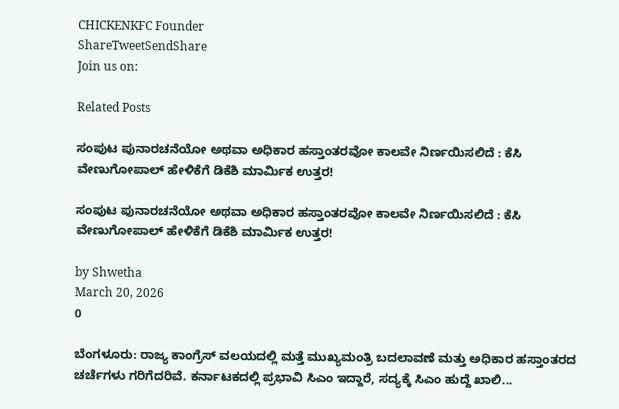CHICKENKFC Founder
ShareTweetSendShare
Join us on:

Related Posts

ಸಂಪುಟ ಪುನಾರಚನೆಯೋ ಅಥವಾ ಅಧಿಕಾರ ಹಸ್ತಾಂತರವೋ ಕಾಲವೇ ನಿರ್ಣಯಿಸಲಿದೆ : ಕೆಸಿ ವೇಣುಗೋಪಾಲ್ ಹೇಳಿಕೆಗೆ ಡಿಕೆಶಿ ಮಾರ್ಮಿಕ ಉತ್ತರ!

ಸಂಪುಟ ಪುನಾರಚನೆಯೋ ಅಥವಾ ಅಧಿಕಾರ ಹಸ್ತಾಂತರವೋ ಕಾಲವೇ ನಿರ್ಣಯಿಸಲಿದೆ : ಕೆಸಿ ವೇಣುಗೋಪಾಲ್ ಹೇಳಿಕೆಗೆ ಡಿಕೆಶಿ ಮಾರ್ಮಿಕ ಉತ್ತರ!

by Shwetha
March 20, 2026
0

ಬೆಂಗಳೂರು: ರಾಜ್ಯ ಕಾಂಗ್ರೆಸ್ ವಲಯದಲ್ಲಿ ಮತ್ತೆ ಮುಖ್ಯಮಂತ್ರಿ ಬದಲಾವಣೆ ಮತ್ತು ಅಧಿಕಾರ ಹಸ್ತಾಂತರದ ಚರ್ಚೆಗಳು ಗರಿಗೆದರಿವೆ. ಕರ್ನಾಟಕದಲ್ಲಿ ಪ್ರಭಾವಿ ಸಿಎಂ ಇದ್ದಾರೆ, ಸದ್ಯಕ್ಕೆ ಸಿಎಂ ಹುದ್ದೆ ಖಾಲಿ...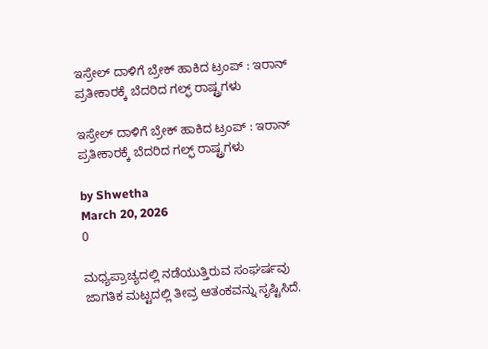ಇಸ್ರೇಲ್ ದಾಳಿಗೆ ಬ್ರೇಕ್ ಹಾಕಿದ ಟ್ರಂಪ್ : ಇರಾನ್ ಪ್ರತೀಕಾರಕ್ಕೆ ಬೆದರಿದ ಗಲ್ಫ್ ರಾಷ್ಟ್ರಗಳು

ಇಸ್ರೇಲ್ ದಾಳಿಗೆ ಬ್ರೇಕ್ ಹಾಕಿದ ಟ್ರಂಪ್ : ಇರಾನ್ ಪ್ರತೀಕಾರಕ್ಕೆ ಬೆದರಿದ ಗಲ್ಫ್ ರಾಷ್ಟ್ರಗಳು

by Shwetha
March 20, 2026
0

ಮಧ್ಯಪ್ರಾಚ್ಯದಲ್ಲಿ ನಡೆಯುತ್ತಿರುವ ಸಂಘರ್ಷವು ಜಾಗತಿಕ ಮಟ್ಟದಲ್ಲಿ ತೀವ್ರ ಆತಂಕವನ್ನು ಸೃಷ್ಟಿಸಿದೆ.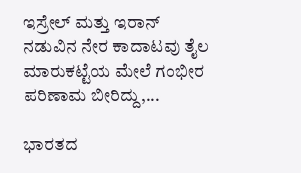ಇಸ್ರೇಲ್ ಮತ್ತು ಇರಾನ್ ನಡುವಿನ ನೇರ ಕಾದಾಟವು ತೈಲ ಮಾರುಕಟ್ಟೆಯ ಮೇಲೆ ಗಂಭೀರ ಪರಿಣಾಮ ಬೀರಿದ್ದು,...

ಭಾರತದ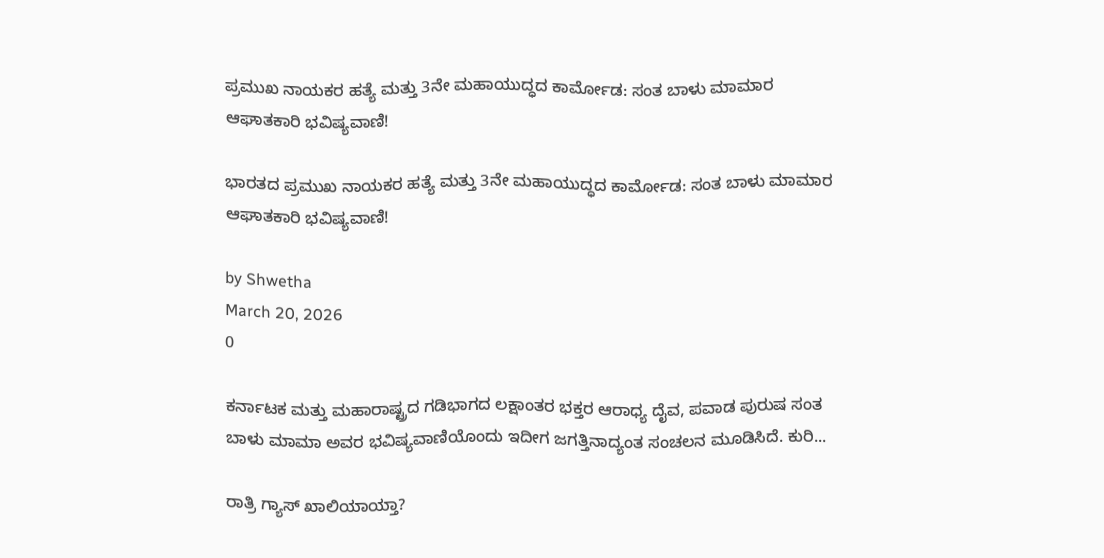ಪ್ರಮುಖ ನಾಯಕರ ಹತ್ಯೆ ಮತ್ತು 3ನೇ ಮಹಾಯುದ್ಧದ ಕಾರ್ಮೋಡ: ಸಂತ ಬಾಳು ಮಾಮಾರ ಆಘಾತಕಾರಿ ಭವಿಷ್ಯವಾಣಿ!

ಭಾರತದ ಪ್ರಮುಖ ನಾಯಕರ ಹತ್ಯೆ ಮತ್ತು 3ನೇ ಮಹಾಯುದ್ಧದ ಕಾರ್ಮೋಡ: ಸಂತ ಬಾಳು ಮಾಮಾರ ಆಘಾತಕಾರಿ ಭವಿಷ್ಯವಾಣಿ!

by Shwetha
March 20, 2026
0

ಕರ್ನಾಟಕ ಮತ್ತು ಮಹಾರಾಷ್ಟ್ರದ ಗಡಿಭಾಗದ ಲಕ್ಷಾಂತರ ಭಕ್ತರ ಆರಾಧ್ಯ ದೈವ, ಪವಾಡ ಪುರುಷ ಸಂತ ಬಾಳು ಮಾಮಾ ಅವರ ಭವಿಷ್ಯವಾಣಿಯೊಂದು ಇದೀಗ ಜಗತ್ತಿನಾದ್ಯಂತ ಸಂಚಲನ ಮೂಡಿಸಿದೆ. ಕುರಿ...

ರಾತ್ರಿ ಗ್ಯಾಸ್ ಖಾಲಿಯಾಯ್ತಾ?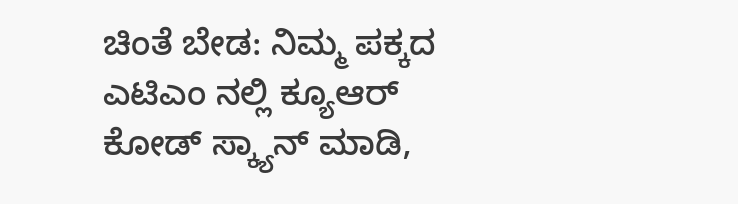ಚಿಂತೆ ಬೇಡ: ನಿಮ್ಮ ಪಕ್ಕದ ಎಟಿಎಂ ನಲ್ಲಿ ಕ್ಯೂಆರ್ ಕೋಡ್ ಸ್ಕ್ಯಾನ್ ಮಾಡಿ,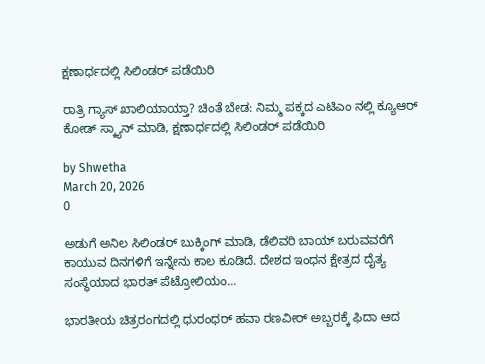ಕ್ಷಣಾರ್ಧದಲ್ಲಿ ಸಿಲಿಂಡರ್ ಪಡೆಯಿರಿ

ರಾತ್ರಿ ಗ್ಯಾಸ್ ಖಾಲಿಯಾಯ್ತಾ? ಚಿಂತೆ ಬೇಡ: ನಿಮ್ಮ ಪಕ್ಕದ ಎಟಿಎಂ ನಲ್ಲಿ ಕ್ಯೂಆರ್ ಕೋಡ್ ಸ್ಕ್ಯಾನ್ ಮಾಡಿ, ಕ್ಷಣಾರ್ಧದಲ್ಲಿ ಸಿಲಿಂಡರ್ ಪಡೆಯಿರಿ

by Shwetha
March 20, 2026
0

ಅಡುಗೆ ಅನಿಲ ಸಿಲಿಂಡರ್ ಬುಕ್ಕಿಂಗ್ ಮಾಡಿ, ಡೆಲಿವರಿ ಬಾಯ್ ಬರುವವರೆಗೆ ಕಾಯುವ ದಿನಗಳಿಗೆ ಇನ್ನೇನು ಕಾಲ ಕೂಡಿದೆ. ದೇಶದ ಇಂಧನ ಕ್ಷೇತ್ರದ ದೈತ್ಯ ಸಂಸ್ಥೆಯಾದ ಭಾರತ್ ಪೆಟ್ರೋಲಿಯಂ...

ಭಾರತೀಯ ಚಿತ್ರರಂಗದಲ್ಲಿ ಧುರಂಧರ್ ಹವಾ ರಣವೀರ್ ಅಬ್ಬರಕ್ಕೆ ಫಿದಾ ಆದ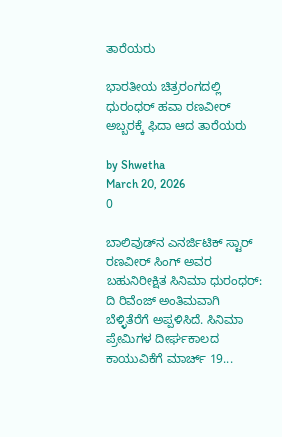ತಾರೆಯರು

ಭಾರತೀಯ ಚಿತ್ರರಂಗದಲ್ಲಿ ಧುರಂಧರ್ ಹವಾ ರಣವೀರ್ ಅಬ್ಬರಕ್ಕೆ ಫಿದಾ ಆದ ತಾರೆಯರು

by Shwetha
March 20, 2026
0

ಬಾಲಿವುಡ್‌ನ ಎನರ್ಜಿಟಿಕ್ ಸ್ಟಾರ್ ರಣವೀರ್ ಸಿಂಗ್ ಅವರ ಬಹುನಿರೀಕ್ಷಿತ ಸಿನಿಮಾ ಧುರಂಧರ್: ದಿ ರಿವೆಂಜ್ ಅಂತಿಮವಾಗಿ ಬೆಳ್ಳಿತೆರೆಗೆ ಅಪ್ಪಳಿಸಿದೆ. ಸಿನಿಮಾ ಪ್ರೇಮಿಗಳ ದೀರ್ಘಕಾಲದ ಕಾಯುವಿಕೆಗೆ ಮಾರ್ಚ್ 19...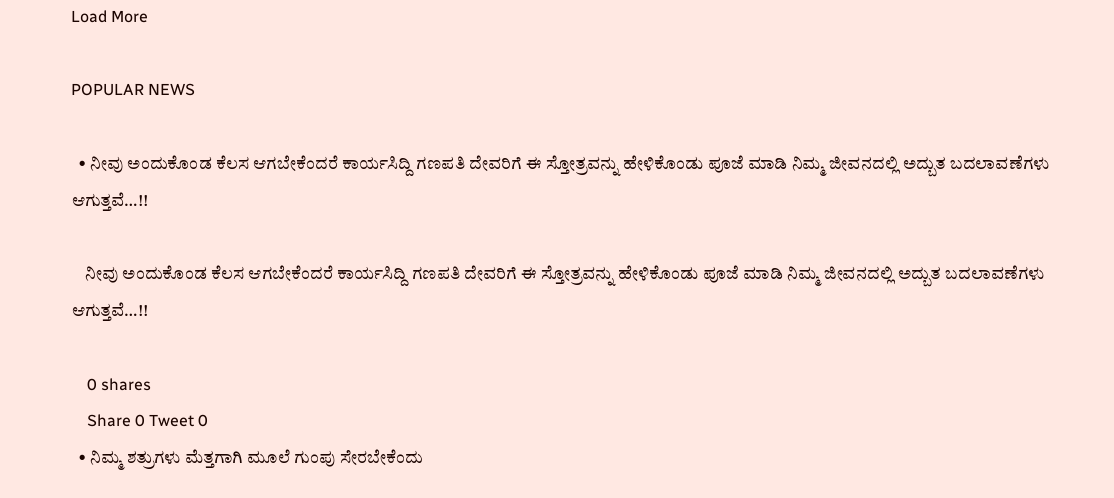Load More

POPULAR NEWS

  • ನೀವು ಅಂದುಕೊಂಡ ಕೆಲಸ ಆಗಬೇಕೆಂದರೆ ಕಾರ್ಯಸಿದ್ದಿ ಗಣಪತಿ ದೇವರಿಗೆ ಈ ಸ್ತೋತ್ರವನ್ನು ಹೇಳಿಕೊಂಡು ಪೂಜೆ ಮಾಡಿ ನಿಮ್ಮ ಜೀವನದಲ್ಲಿ ಅದ್ಬುತ ಬದಲಾವಣೆಗಳು ಆಗುತ್ತವೆ…!!

    ನೀವು ಅಂದುಕೊಂಡ ಕೆಲಸ ಆಗಬೇಕೆಂದರೆ ಕಾರ್ಯಸಿದ್ದಿ ಗಣಪತಿ ದೇವರಿಗೆ ಈ ಸ್ತೋತ್ರವನ್ನು ಹೇಳಿಕೊಂಡು ಪೂಜೆ ಮಾಡಿ ನಿಮ್ಮ ಜೀವನದಲ್ಲಿ ಅದ್ಬುತ ಬದಲಾವಣೆಗಳು ಆಗುತ್ತವೆ…!!

    0 shares
    Share 0 Tweet 0
  • ನಿಮ್ಮ ಶತ್ರುಗಳು ಮೆತ್ತಗಾಗಿ ಮೂಲೆ ಗುಂಪು ಸೇರಬೇಕೆಂದು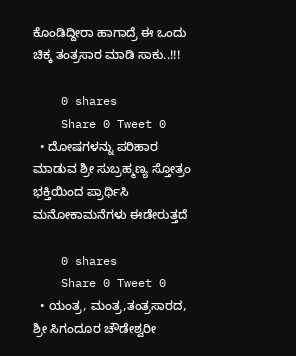ಕೊಂಡಿದ್ದೀರಾ ಹಾಗಾದ್ರೆ ಈ ಒಂದು ಚಿಕ್ಕ ತಂತ್ರಸಾರ ಮಾಡಿ ಸಾಕು..!!!

    0 shares
    Share 0 Tweet 0
  • ದೋಷಗಳನ್ನು ಪರಿಹಾರ ಮಾಡುವ ಶ್ರೀ ಸುಬ್ರಹ್ಮಣ್ಯ ಸ್ತೋತ್ರಂ ಭಕ್ತಿಯಿಂದ ಪ್ರಾರ್ಥಿಸಿ ಮನೋಕಾಮನೆಗಳು ಈಡೇರುತ್ತದೆ

    0 shares
    Share 0 Tweet 0
  • ಯಂತ್ರ, ಮಂತ್ರ,ತಂತ್ರಸಾರದ, ಶ್ರೀ ಸಿಗಂದೂರ ಚೌಡೇಶ್ವರೀ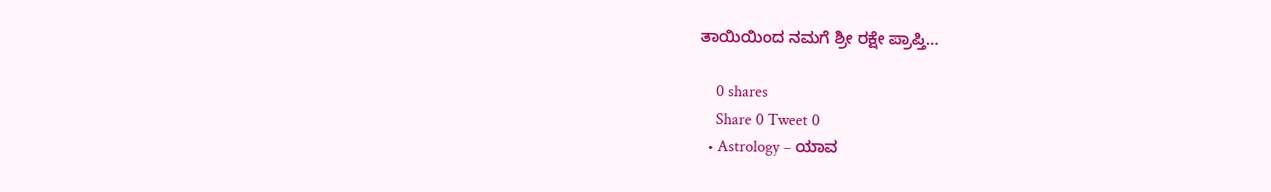ತಾಯಿಯಿಂದ ನಮಗೆ ಶ್ರೀ ರಕ್ಷೇ ಪ್ರಾಪ್ತಿ…

    0 shares
    Share 0 Tweet 0
  • Astrology – ಯಾವ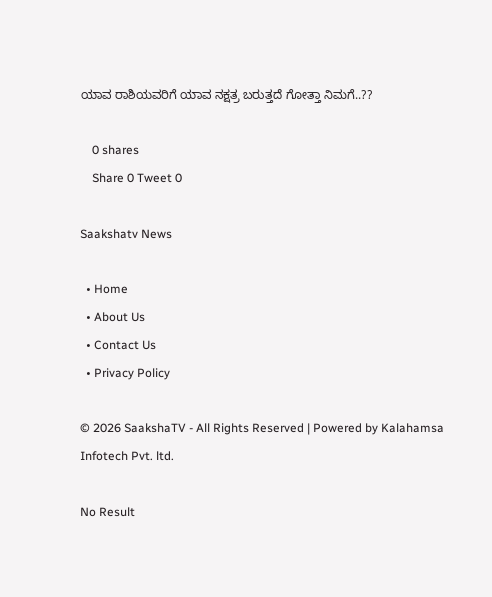ಯಾವ ರಾಶಿಯವರಿಗೆ ಯಾವ ನಕ್ಷತ್ರ ಬರುತ್ತದೆ ಗೋತ್ತಾ ನಿಮಗೆ..??

    0 shares
    Share 0 Tweet 0

Saakshatv News

  • Home
  • About Us
  • Contact Us
  • Privacy Policy

© 2026 SaakshaTV - All Rights Reserved | Powered by Kalahamsa Infotech Pvt. ltd.

No Result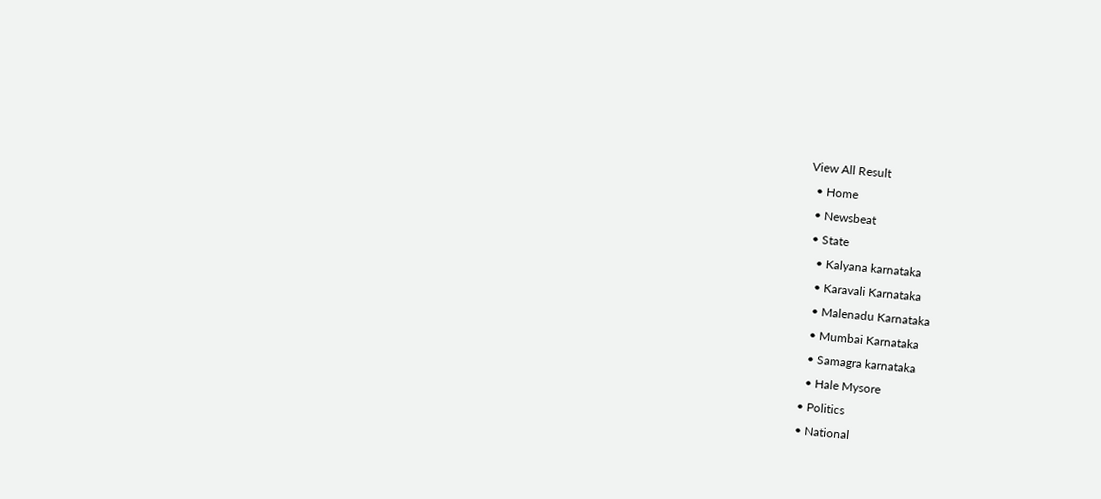View All Result
  • Home
  • Newsbeat
  • State
    • Kalyana karnataka
    • Karavali Karnataka
    • Malenadu Karnataka
    • Mumbai Karnataka
    • Samagra karnataka
    • Hale Mysore
  • Politics
  • National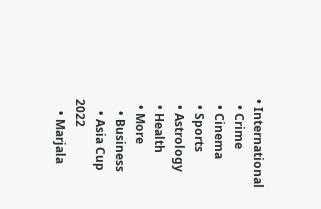• International
  • Crime
  • Cinema
  • Sports
  • Astrology
  • Health
  • More
    • Business
    • Asia Cup 2022
    • Marjala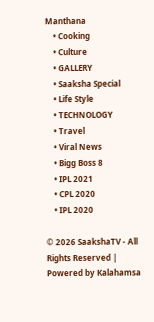Manthana
    • Cooking
    • Culture
    • GALLERY
    • Saaksha Special
    • Life Style
    • TECHNOLOGY
    • Travel
    • Viral News
    • Bigg Boss 8
    • IPL 2021
    • CPL 2020
    • IPL 2020

© 2026 SaakshaTV - All Rights Reserved | Powered by Kalahamsa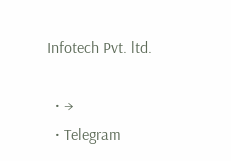Infotech Pvt. ltd.

  • →
  • Telegram